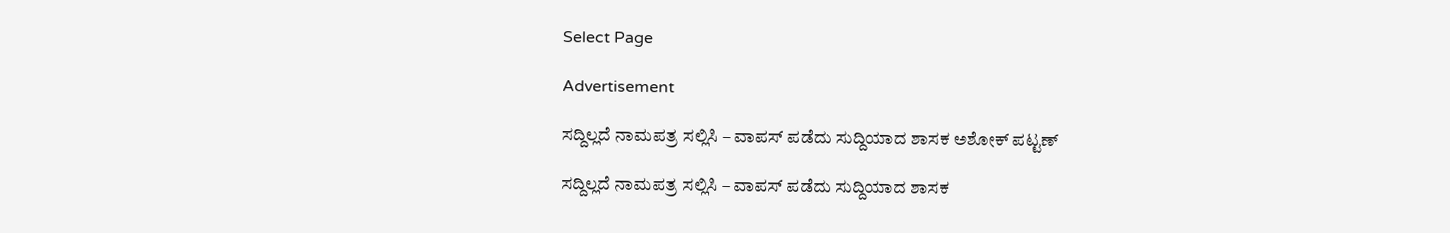Select Page

Advertisement

ಸದ್ದಿಲ್ಲದೆ ನಾಮಪತ್ರ ಸಲ್ಲಿಸಿ – ವಾಪಸ್ ಪಡೆದು ಸುದ್ದಿಯಾದ ಶಾಸಕ ಅಶೋಕ್ ಪಟ್ಟಣ್

ಸದ್ದಿಲ್ಲದೆ ನಾಮಪತ್ರ ಸಲ್ಲಿಸಿ – ವಾಪಸ್ ಪಡೆದು ಸುದ್ದಿಯಾದ ಶಾಸಕ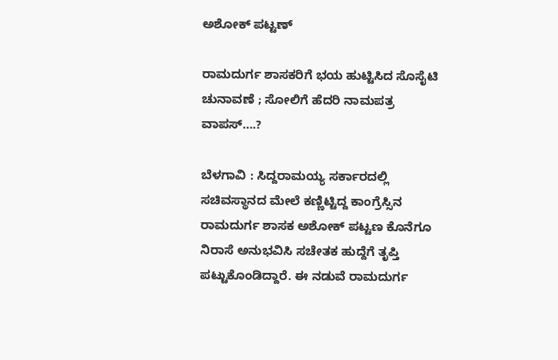ಅಶೋಕ್ ಪಟ್ಟಣ್

ರಾಮದುರ್ಗ ಶಾಸಕರಿಗೆ ಭಯ ಹುಟ್ಟಿಸಿದ ಸೊಸೈಟಿ ಚುನಾವಣೆ ; ಸೋಲಿಗೆ ಹೆದರಿ ನಾಮಪತ್ರ ವಾಪಸ್….?

ಬೆಳಗಾವಿ : ಸಿದ್ದರಾಮಯ್ಯ ಸರ್ಕಾರದಲ್ಲಿ ಸಚಿವಸ್ಥಾನದ ಮೇಲೆ ಕಣ್ಣಿಟ್ಟಿದ್ದ ಕಾಂಗ್ರೆಸ್ಸಿನ ರಾಮದುರ್ಗ ಶಾಸಕ ಅಶೋಕ್ ಪಟ್ಟಣ ಕೊನೆಗೂ ನಿರಾಸೆ ಅನುಭವಿಸಿ ಸಚೇತಕ ಹುದ್ದೆಗೆ ತೃಪ್ತಿ ಪಟ್ಟುಕೊಂಡಿದ್ದಾರೆ. ಈ ನಡುವೆ ರಾಮದುರ್ಗ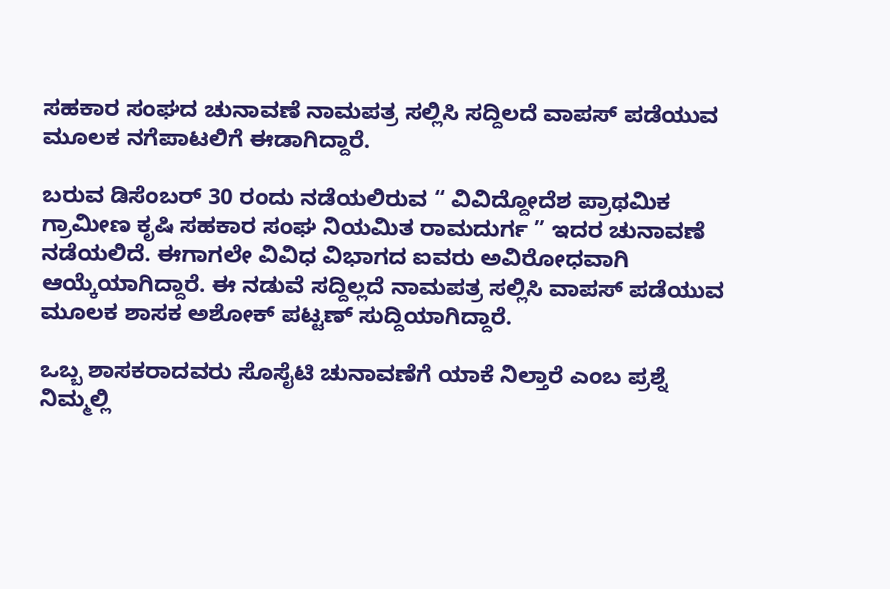ಸಹಕಾರ ಸಂಘದ ಚುನಾವಣೆ ನಾಮಪತ್ರ ಸಲ್ಲಿಸಿ ಸದ್ದಿಲದೆ ವಾಪಸ್ ಪಡೆಯುವ ಮೂಲಕ ನಗೆಪಾಟಲಿಗೆ ಈಡಾಗಿದ್ದಾರೆ.

ಬರುವ ಡಿಸೆಂಬರ್ 30 ರಂದು ನಡೆಯಲಿರುವ “ ವಿವಿದ್ದೋದೆಶ ಪ್ರಾಥಮಿಕ ಗ್ರಾಮೀಣ ಕೃಷಿ ಸಹಕಾರ ಸಂಘ ನಿಯಮಿತ ರಾಮದುರ್ಗ ” ಇದರ ಚುನಾವಣೆ ನಡೆಯಲಿದೆ. ಈಗಾಗಲೇ ವಿವಿಧ ವಿಭಾಗದ ಐವರು ಅವಿರೋಧವಾಗಿ ಆಯ್ಕೆಯಾಗಿದ್ದಾರೆ. ಈ ನಡುವೆ ಸದ್ದಿಲ್ಲದೆ ನಾಮಪತ್ರ ಸಲ್ಲಿಸಿ ವಾಪಸ್ ಪಡೆಯುವ ಮೂಲಕ ಶಾಸಕ ಅಶೋಕ್ ಪಟ್ಟಣ್ ಸುದ್ದಿಯಾಗಿದ್ದಾರೆ.

ಒಬ್ಬ ಶಾಸಕರಾದವರು ಸೊಸೈಟಿ ಚುನಾವಣೆಗೆ ಯಾಕೆ ನಿಲ್ತಾರೆ ಎಂಬ ಪ್ರಶ್ನೆ ನಿಮ್ಮಲ್ಲಿ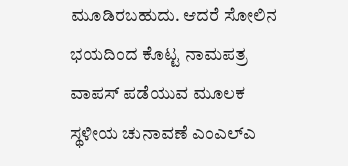ಮೂಡಿರಬಹುದು. ಆದರೆ ಸೋಲಿನ ಭಯದಿಂದ ಕೊಟ್ಟ ನಾಮಪತ್ರ ವಾಪಸ್ ಪಡೆಯುವ ಮೂಲಕ ಸ್ಥಳೀಯ ಚುನಾವಣೆ ಎಂಎಲ್ಎ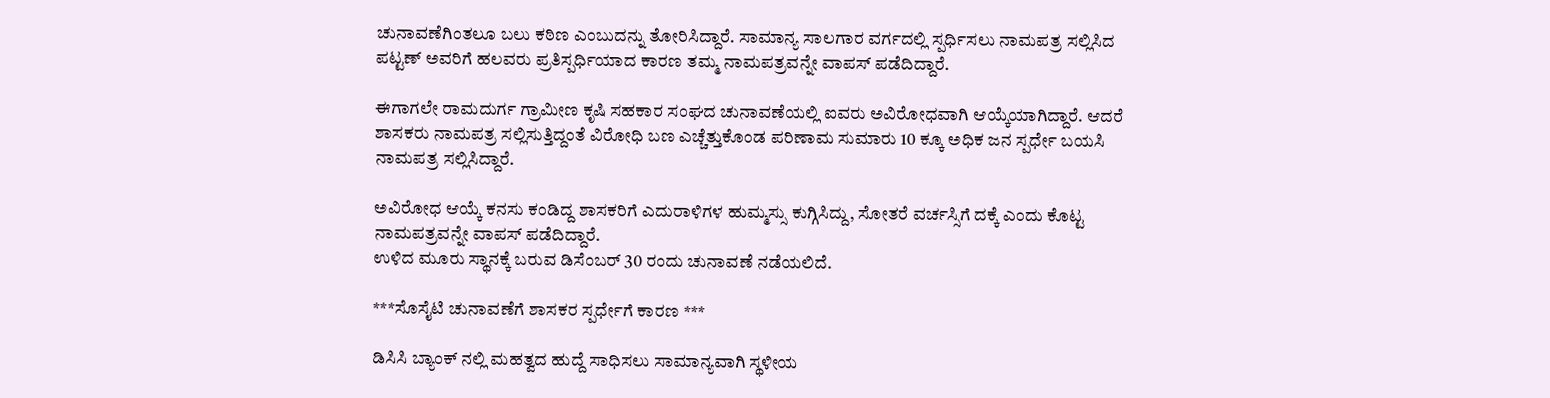ಚುನಾವಣೆಗಿಂತಲೂ ಬಲು ಕಠಿಣ ಎಂಬುದನ್ನು ತೋರಿಸಿದ್ದಾರೆ. ಸಾಮಾನ್ಯ ಸಾಲಗಾರ ವರ್ಗದಲ್ಲಿ ಸ್ಪರ್ಧಿಸಲು ನಾಮಪತ್ರ ಸಲ್ಲಿಸಿದ ಪಟ್ಟಣ್ ಅವರಿಗೆ ಹಲವರು ಪ್ರತಿಸ್ಪರ್ಧಿಯಾದ ಕಾರಣ ತಮ್ಮ ನಾಮಪತ್ರವನ್ನೇ ವಾಪಸ್ ಪಡೆದಿದ್ದಾರೆ‌.

ಈಗಾಗಲೇ ರಾಮದುರ್ಗ ಗ್ರಾಮೀಣ ಕೃಷಿ ಸಹಕಾರ ಸಂಘದ ಚುನಾವಣೆಯಲ್ಲಿ ಐವರು ಅವಿರೋಧವಾಗಿ ಆಯ್ಕೆಯಾಗಿದ್ದಾರೆ. ಆದರೆ ಶಾಸಕರು ನಾಮಪತ್ರ ಸಲ್ಲಿಸುತ್ತಿದ್ದಂತೆ ವಿರೋಧಿ ಬಣ ಎಚ್ಚೆತ್ತುಕೊಂಡ ಪರಿಣಾಮ ಸುಮಾರು 10 ಕ್ಕೂ ಅಧಿಕ ಜನ ಸ್ಪರ್ಧೇ ಬಯಸಿ ನಾಮಪತ್ರ ಸಲ್ಲಿಸಿದ್ದಾರೆ.

ಅವಿರೋಧ ಆಯ್ಕೆ ಕನಸು ಕಂಡಿದ್ದ ಶಾಸಕರಿಗೆ ಎದುರಾಳಿಗಳ ಹುಮ್ಮಸ್ಸು ಕುಗ್ಗಿಸಿದ್ದು, ಸೋತರೆ ವರ್ಚಸ್ಸಿಗೆ ದಕ್ಕೆ ಎಂದು ಕೊಟ್ಟ ನಾಮಪತ್ರವನ್ನೇ ವಾಪಸ್ ಪಡೆದಿದ್ದಾರೆ‌.
ಉಳಿದ ಮೂರು ಸ್ಥಾನಕ್ಕೆ ಬರುವ ಡಿಸೆಂಬರ್ 30 ರಂದು ಚುನಾವಣೆ ನಡೆಯಲಿದೆ.

***ಸೊಸೈಟಿ ಚುನಾವಣೆಗೆ ಶಾಸಕರ ಸ್ಪರ್ಧೇಗೆ ಕಾರಣ ***

ಡಿಸಿಸಿ ಬ್ಯಾಂಕ್ ನಲ್ಲಿ ಮಹತ್ವದ ಹುದ್ದೆ ಸಾಧಿಸಲು ಸಾಮಾನ್ಯವಾಗಿ ಸ್ಥಳೀಯ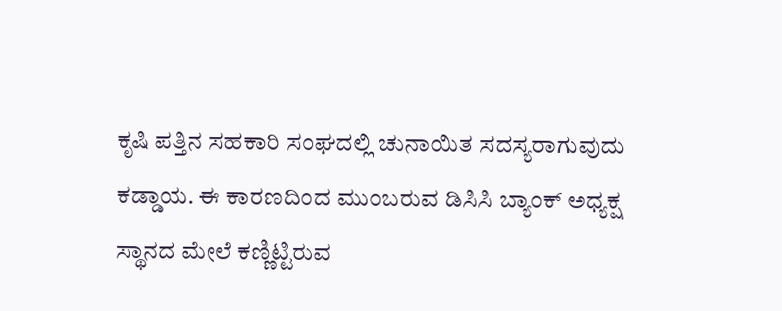ಕೃಷಿ ಪತ್ತಿನ ಸಹಕಾರಿ ಸಂಘದಲ್ಲಿ ಚುನಾಯಿತ ಸದಸ್ಯರಾಗುವುದು ಕಡ್ಡಾಯ. ಈ ಕಾರಣದಿಂದ ಮುಂಬರುವ ಡಿಸಿಸಿ ಬ್ಯಾಂಕ್ ಅಧ್ಯಕ್ಷ ಸ್ಥಾನದ ಮೇಲೆ ಕಣ್ಣಿಟ್ಟಿರುವ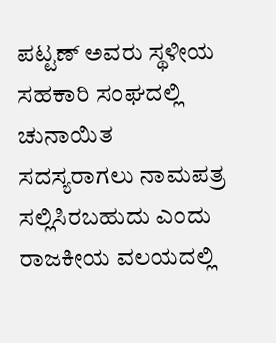ಪಟ್ಟಣ್ ಅವರು ಸ್ಥಳೀಯ ಸಹಕಾರಿ ಸಂಘದಲ್ಲಿ ಚುನಾಯಿತ ಸದಸ್ಯರಾಗಲು ನಾಮಪತ್ರ ಸಲ್ಲಿಸಿರಬಹುದು ಎಂದು ರಾಜಕೀಯ ವಲಯದಲ್ಲಿ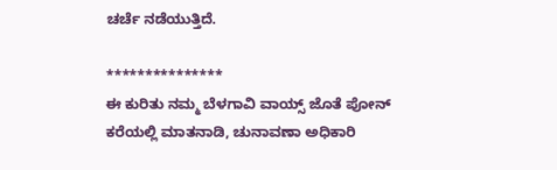ಚರ್ಚೆ ನಡೆಯುತ್ತಿದೆ.

***************
ಈ ಕುರಿತು ನಮ್ಮ ಬೆಳಗಾವಿ ವಾಯ್ಸ್ ಜೊತೆ ಪೋನ್ ಕರೆಯಲ್ಲಿ ಮಾತನಾಡಿ, ಚುನಾವಣಾ ಅಧಿಕಾರಿ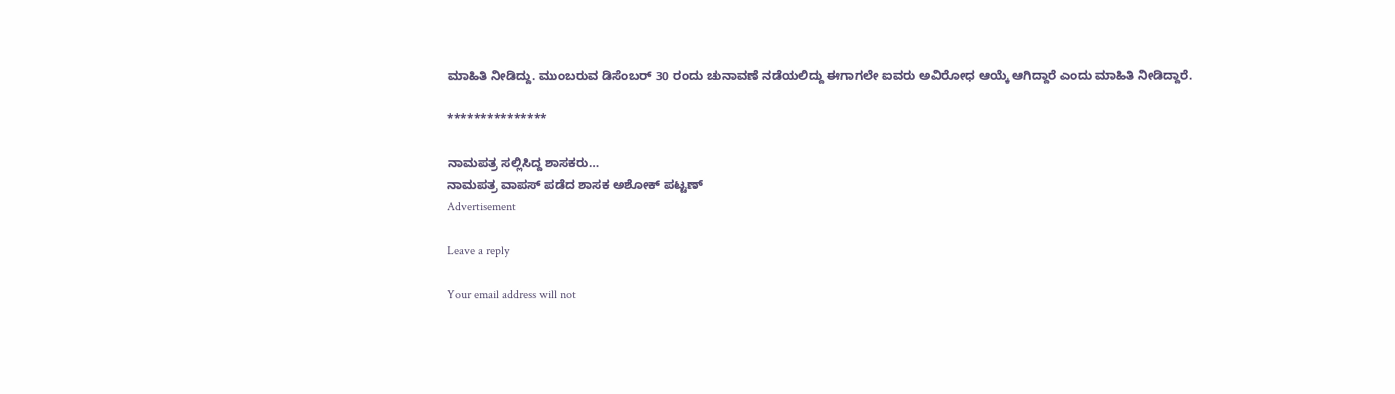ಮಾಹಿತಿ ನೀಡಿದ್ದು. ಮುಂಬರುವ ಡಿಸೆಂಬರ್ 30 ರಂದು ಚುನಾವಣೆ ನಡೆಯಲಿದ್ದು ಈಗಾಗಲೇ ಐವರು ಅವಿರೋಧ ಆಯ್ಕೆ ಆಗಿದ್ದಾರೆ ಎಂದು ಮಾಹಿತಿ ನೀಡಿದ್ದಾರೆ.

***************

ನಾಮಪತ್ರ ಸಲ್ಲಿಸಿದ್ದ ಶಾಸಕರು…
ನಾಮಪತ್ರ ವಾಪಸ್ ಪಡೆದ ಶಾಸಕ ಅಶೋಕ್ ಪಟ್ಟಣ್
Advertisement

Leave a reply

Your email address will not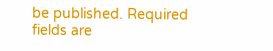be published. Required fields are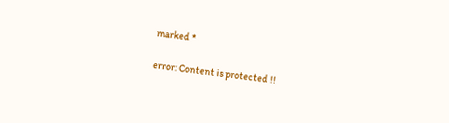marked *

error: Content is protected !!